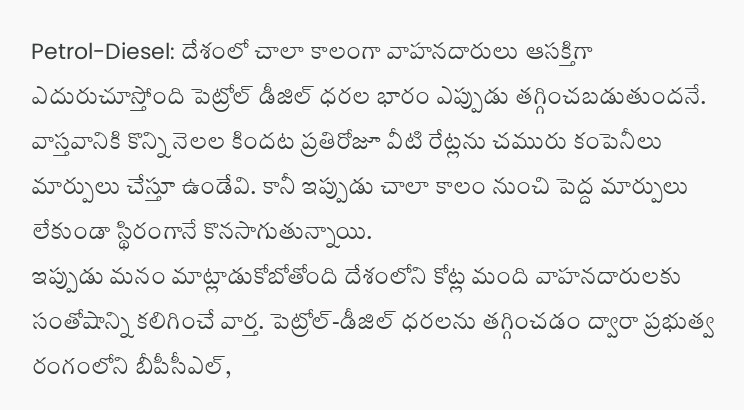Petrol-Diesel: దేశంలో చాలా కాలంగా వాహనదారులు ఆసక్తిగా ఎదురుచూస్తోంది పెట్రోల్ డీజిల్ ధరల భారం ఎప్పుడు తగ్గించబడుతుందనే. వాస్తవానికి కొన్ని నెలల కిందట ప్రతిరోజూ వీటి రేట్లను చమురు కంపెనీలు మార్పులు చేస్తూ ఉండేవి. కానీ ఇప్పుడు చాలా కాలం నుంచి పెద్ద మార్పులు లేకుండా స్థిరంగానే కొనసాగుతున్నాయి.
ఇప్పుడు మనం మాట్లాడుకోబోతోంది దేశంలోని కోట్ల మంది వాహనదారులకు సంతోషాన్ని కలిగించే వార్త. పెట్రోల్-డీజిల్ ధరలను తగ్గించడం ద్వారా ప్రభుత్వ రంగంలోని బీపీసీఎల్,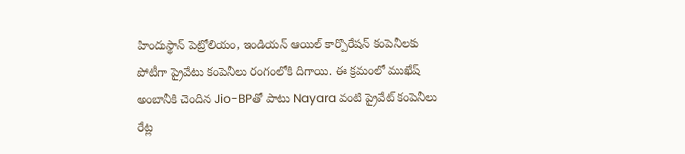హిందుస్థాన్ పెట్రోలియం, ఇండియన్ ఆయిల్ కార్పొరేషన్ కంపెనీలకు పోటీగా ప్రైవేటు కంపెనీలు రంగంలోకి దిగాయి. ఈ క్రమంలో ముఖేష్ అంబానీకి చెందిన Jio-BPతో పాటు Nayara వంటి ప్రైవేట్ కంపెనీలు రేట్ల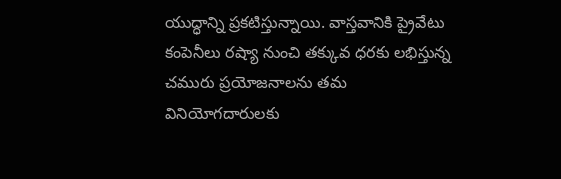యుద్ధాన్ని ప్రకటిస్తున్నాయి. వాస్తవానికి ప్రైవేటు కంపెనీలు రష్యా నుంచి తక్కువ ధరకు లభిస్తున్న చమురు ప్రయోజనాలను తమ వినియోగదారులకు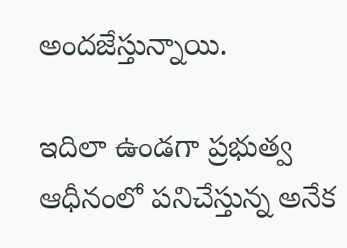అందజేస్తున్నాయి.

ఇదిలా ఉండగా ప్రభుత్వ ఆధీనంలో పనిచేస్తున్న అనేక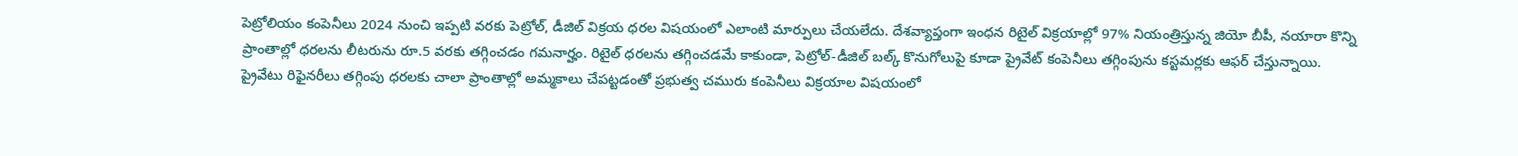పెట్రోలియం కంపెనీలు 2024 నుంచి ఇప్పటి వరకు పెట్రోల్, డీజిల్ విక్రయ ధరల విషయంలో ఎలాంటి మార్పులు చేయలేదు. దేశవ్యాప్తంగా ఇంధన రిటైల్ విక్రయాల్లో 97% నియంత్రిస్తున్న జియో బీపీ, నయారా కొన్ని ప్రాంతాల్లో ధరలను లీటరును రూ.5 వరకు తగ్గించడం గమనార్హం. రిటైల్ ధరలను తగ్గించడమే కాకుండా, పెట్రోల్-డీజిల్ బల్క్ కొనుగోలుపై కూడా ప్రైవేట్ కంపెనీలు తగ్గింపును కస్టమర్లకు ఆఫర్ చేస్తున్నాయి.
ప్రైవేటు రిఫైనరీలు తగ్గింపు ధరలకు చాలా ప్రాంతాల్లో అమ్మకాలు చేపట్టడంతో ప్రభుత్వ చమురు కంపెనీలు విక్రయాల విషయంలో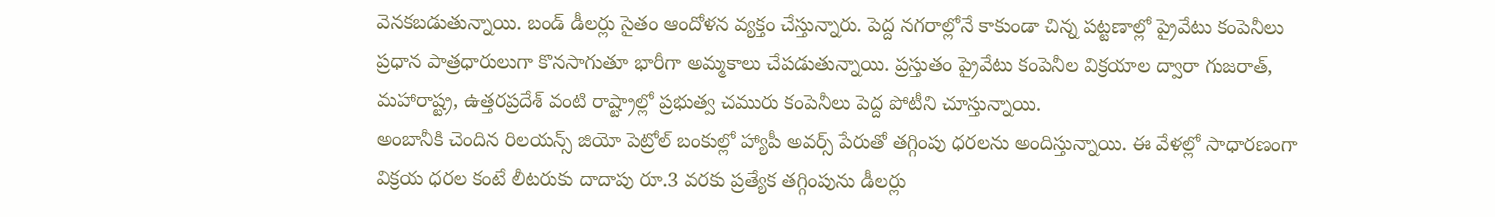వెనకబడుతున్నాయి. బండ్ డీలర్లు సైతం ఆందోళన వ్యక్తం చేస్తున్నారు. పెద్ద నగరాల్లోనే కాకుండా చిన్న పట్టణాల్లో ప్రైవేటు కంపెనీలు ప్రధాన పాత్రధారులుగా కొనసాగుతూ భారీగా అమ్మకాలు చేపడుతున్నాయి. ప్రస్తుతం ప్రైవేటు కంపెనీల విక్రయాల ద్వారా గుజరాత్, మహారాష్ట్ర, ఉత్తరప్రదేశ్ వంటి రాష్ట్రాల్లో ప్రభుత్వ చమురు కంపెనీలు పెద్ద పోటీని చూస్తున్నాయి.
అంబానీకి చెందిన రిలయన్స్ జియో పెట్రోల్ బంకుల్లో హ్యాపీ అవర్స్ పేరుతో తగ్గింపు ధరలను అందిస్తున్నాయి. ఈ వేళల్లో సాధారణంగా విక్రయ ధరల కంటే లీటరుకు దాదాపు రూ.3 వరకు ప్రత్యేక తగ్గింపును డీలర్లు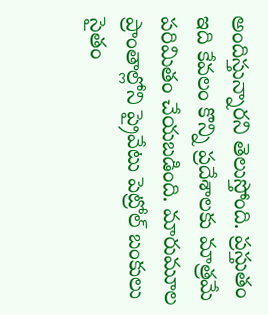అందిస్తున్నారని తెలుస్తోంది. ప్రస్తుతం ఇది కేవలం కొన్ని ప్రదేశాలకు మాత్రమే పరిమితం చేయబడింది. మారుమూల ప్రాంతాల్లోని ప్రైవేటు పెట్రోల్ బంకులు సైతం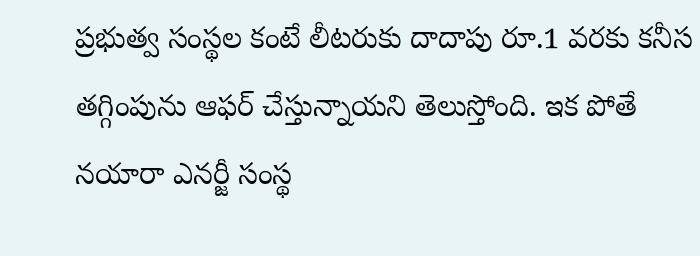ప్రభుత్వ సంస్థల కంటే లీటరుకు దాదాపు రూ.1 వరకు కనీస తగ్గింపును ఆఫర్ చేస్తున్నాయని తెలుస్తోంది. ఇక పోతే నయారా ఎనర్జీ సంస్థ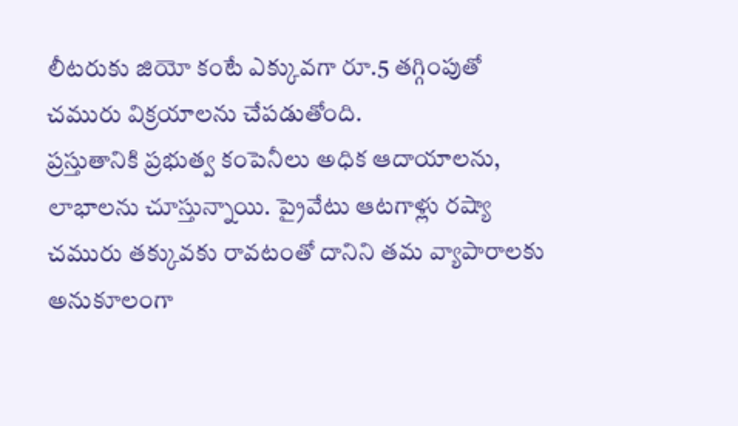లీటరుకు జియో కంటే ఎక్కువగా రూ.5 తగ్గింపుతో చమురు విక్రయాలను చేపడుతోంది.
ప్రస్తుతానికి ప్రభుత్వ కంపెనీలు అధిక ఆదాయాలను, లాభాలను చూస్తున్నాయి. ప్రైవేటు ఆటగాళ్లు రష్యా చమురు తక్కువకు రావటంతో దానిని తమ వ్యాపారాలకు అనుకూలంగా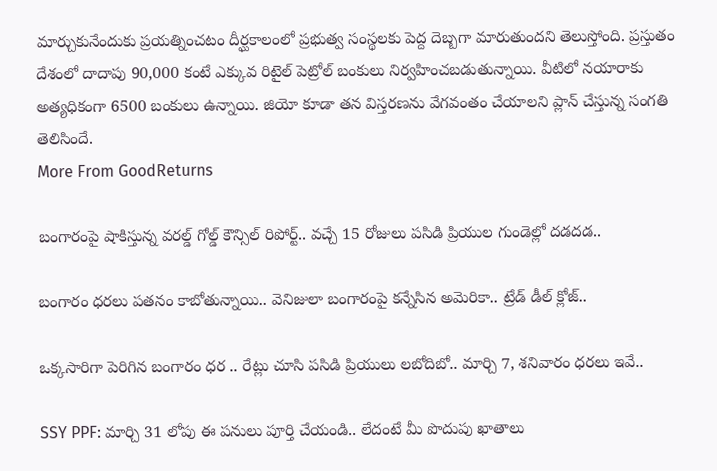మార్చుకునేందుకు ప్రయత్నించటం దీర్ఘకాలంలో ప్రభుత్వ సంస్థలకు పెద్ద దెబ్బగా మారుతుందని తెలుస్తోంది. ప్రస్తుతం దేశంలో దాదాపు 90,000 కంటే ఎక్కువ రిటైల్ పెట్రోల్ బంకులు నిర్వహించబడుతున్నాయి. వీటిలో నయారాకు అత్యధికంగా 6500 బంకులు ఉన్నాయి. జియో కూడా తన విస్తరణను వేగవంతం చేయాలని ప్లాన్ చేస్తున్న సంగతి తెలిసిందే.
More From GoodReturns

బంగారంపై షాకిస్తున్న వరల్డ్ గోల్డ్ కౌన్సిల్ రిపోర్ట్.. వచ్చే 15 రోజులు పసిడి ప్రియుల గుండెల్లో దడదడ..

బంగారం ధరలు పతనం కాబోతున్నాయి.. వెనిజులా బంగారంపై కన్నేసిన అమెరికా.. ట్రేడ్ డీల్ క్లోజ్..

ఒక్కసారిగా పెరిగిన బంగారం ధర .. రేట్లు చూసి పసిడి ప్రియులు లబోదిబో.. మార్చి 7, శనివారం ధరలు ఇవే..

SSY PPF: మార్చి 31 లోపు ఈ పనులు పూర్తి చేయండి.. లేదంటే మీ పొదుపు ఖాతాలు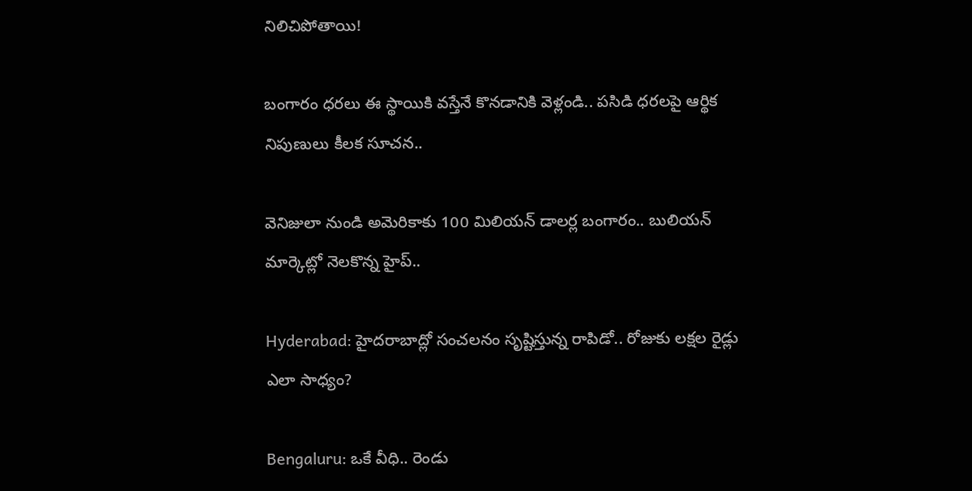నిలిచిపోతాయి!

బంగారం ధరలు ఈ స్థాయికి వస్తేనే కొనడానికి వెళ్లండి.. పసిడి ధరలపై ఆర్థిక నిపుణులు కీలక సూచన..

వెనిజులా నుండి అమెరికాకు 100 మిలియన్ డాలర్ల బంగారం.. బులియన్ మార్కెట్లో నెలకొన్న హైప్..

Hyderabad: హైదరాబాద్లో సంచలనం సృష్టిస్తున్న రాపిడో.. రోజుకు లక్షల రైడ్లు ఎలా సాధ్యం?

Bengaluru: ఒకే వీధి.. రెండు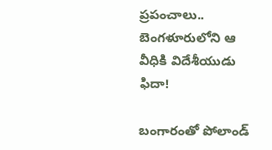ప్రపంచాలు.. బెంగళూరులోని ఆ వీధికి విదేశీయుడు ఫిదా!

బంగారంతో పోలాండ్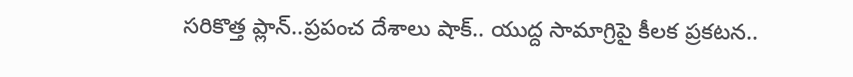సరికొత్త ప్లాన్..ప్రపంచ దేశాలు షాక్.. యుద్ద సామాగ్రిపై కీలక ప్రకటన..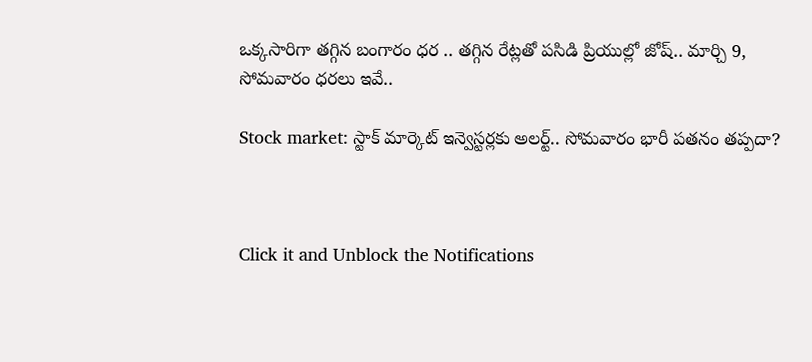ఒక్కసారిగా తగ్గిన బంగారం ధర .. తగ్గిన రేట్లతో పసిడి ప్రియుల్లో జోష్.. మార్చి 9, సోమవారం ధరలు ఇవే..

Stock market: స్టాక్ మార్కెట్ ఇన్వెస్టర్లకు అలర్ట్.. సోమవారం భారీ పతనం తప్పదా?



Click it and Unblock the Notifications